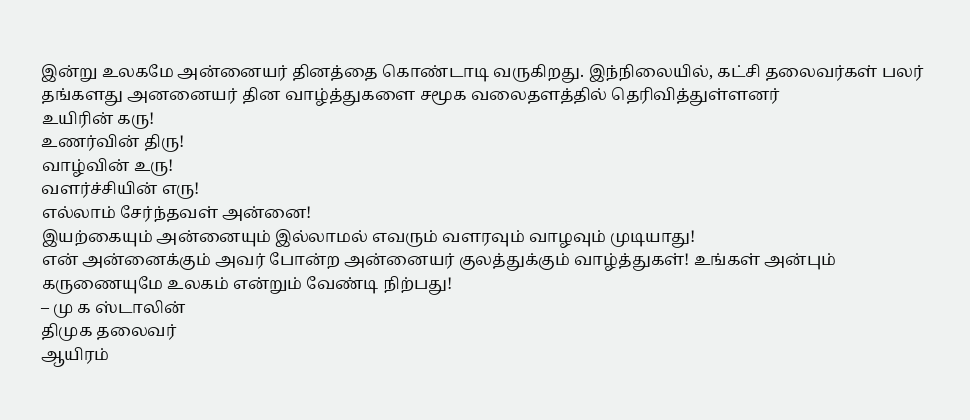இன்று உலகமே அன்னையர் தினத்தை கொண்டாடி வருகிறது. இந்நிலையில், கட்சி தலைவர்கள் பலர் தங்களது அனனையர் தின வாழ்த்துகளை சமூக வலைதளத்தில் தெரிவித்துள்ளனர்
உயிரின் கரு!
உணர்வின் திரு!
வாழ்வின் உரு!
வளர்ச்சியின் எரு!
எல்லாம் சேர்ந்தவள் அன்னை!
இயற்கையும் அன்னையும் இல்லாமல் எவரும் வளரவும் வாழவும் முடியாது!
என் அன்னைக்கும் அவர் போன்ற அன்னையர் குலத்துக்கும் வாழ்த்துகள்! உங்கள் அன்பும் கருணையுமே உலகம் என்றும் வேண்டி நிற்பது!
– மு க ஸ்டாலின்
திமுக தலைவர்
ஆயிரம்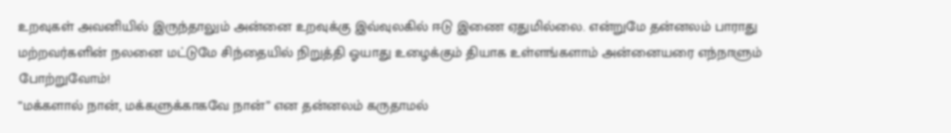உறவுகள் அவனியில் இருந்தாலும் அன்னை உறவுக்கு இவ்வுலகில் ஈடு இணை ஏதுமில்லை. என்றுமே தன்னலம் பாராது மற்றவர்களின் நலனை மட்டுமே சிந்தையில் நிறுத்தி ஓயாது உழைக்கும் தியாக உள்ளங்களாம் அன்னையரை எந்நாளும் போற்றுவோம்!
“மக்களால் நான், மக்களுக்காகவே நான்” என தன்னலம் கருதாமல்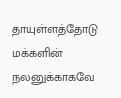தாயுள்ளத்தோடு மக்களின் நலனுக்காகவே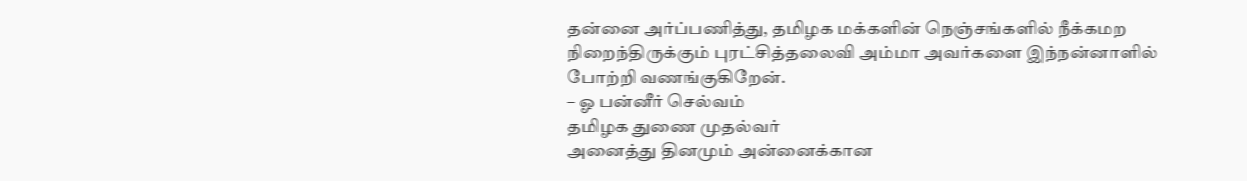தன்னை அர்ப்பணித்து, தமிழக மக்களின் நெஞ்சங்களில் நீக்கமற நிறைந்திருக்கும் புரட்சித்தலைவி அம்மா அவர்களை இந்நன்னாளில் போற்றி வணங்குகிறேன்.
– ஓ பன்னீர் செல்வம்
தமிழக துணை முதல்வர்
அனைத்து தினமும் அன்னைக்கான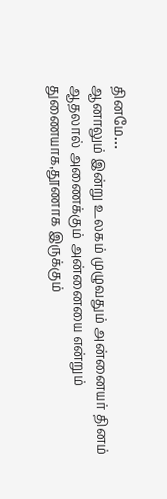தினமே…
ஆனாலும் இன்று உலகம் முழுவதும் அன்னையர் தினம் ஆதலால் அணைக்கும் அன்னையை என்றும் துணையாக,தூணாக இருக்கும்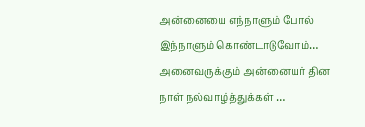அன்னையை எந்நாளும் போல் இந்நாளும் கொண்டாடுவோம்…
அனைவருக்கும் அன்னையர் தின நாள் நல்வாழ்த்துக்கள் …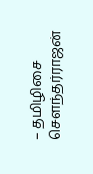– தமிழிசை செளந்தர்ராஜன்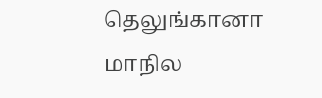தெலுங்கானா மாநில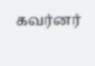கவர்னர்